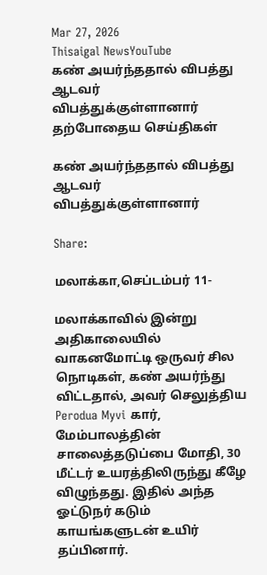Mar 27, 2026
Thisaigal NewsYouTube
கண் அயர்ந்ததால் விபத்து ஆடவர் விபத்துக்குள்ளானார்
தற்போதைய செய்திகள்

கண் அயர்ந்ததால் விபத்து ஆடவர் விபத்துக்குள்ளானார்

Share:

மலாக்கா,செப்டம்பர் 11-

மலாக்காவில் இன்று அதிகாலையில் வாகனமோட்டி ஒருவர் சில நொடிகள், கண் அயர்ந்து விட்டதால், அவர் செலுத்திய Perodua Myvi கார், மேம்பாலத்தின் சாலைத்தடுப்பை மோதி, 30 மீட்டர் உயரத்திலிருந்து கீழே விழுந்தது. இதில் அந்த ஓட்டுநர் கடும் காயங்களுடன் உயிர் தப்பினார்.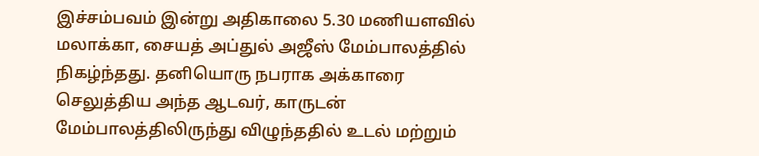இச்சம்பவம் இன்று அதிகாலை 5.30 மணியளவில் மலாக்கா, சையத் அப்துல் அஜீஸ் மேம்பாலத்தில் நிகழ்ந்தது. தனியொரு நபராக அக்காரை செலுத்திய அந்த ஆடவர், காருடன் மேம்பாலத்திலிருந்து விழுந்ததில் உடல் மற்றும்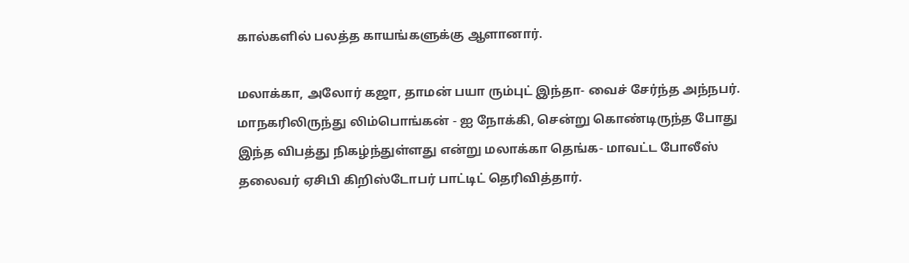கால்களில் பலத்த காயங்களுக்கு ஆளானார்.

மலாக்கா, அலோர் கஜா, தாமன் பயா ரும்புட் இந்தா- வைச் சேர்ந்த அந்நபர். மாநகரிலிருந்து லிம்பொங்கன் - ஐ நோக்கி, சென்று கொண்டிருந்த போது இந்த விபத்து நிகழ்ந்துள்ளது என்று மலாக்கா தெங்க- மாவட்ட போலீஸ் தலைவர் ஏசிபி கிறிஸ்டோபர் பாட்டிட் தெரிவித்தார்.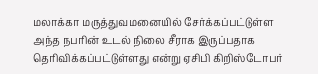மலாக்கா மருத்துவமனையில் சேர்க்கப்பட்டுள்ள அந்த நபரின் உடல் நிலை சீராக இருப்பதாக தெரிவிக்கப்பட்டுள்ளது என்று ஏசிபி கிறிஸ்டோபர்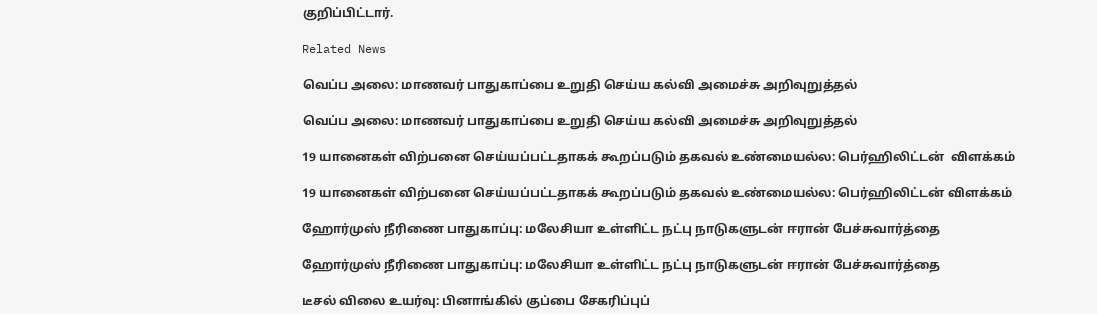குறிப்பிட்டார்.

Related News

வெப்ப அலை: மாணவர் பாதுகாப்பை உறுதி செய்ய கல்வி அமைச்சு அறிவுறுத்தல்

வெப்ப அலை: மாணவர் பாதுகாப்பை உறுதி செய்ய கல்வி அமைச்சு அறிவுறுத்தல்

19 யானைகள் விற்பனை செய்யப்பட்டதாகக் கூறப்படும் தகவல் உண்மையல்ல: பெர்ஹிலிட்டன்  விளக்கம்

19 யானைகள் விற்பனை செய்யப்பட்டதாகக் கூறப்படும் தகவல் உண்மையல்ல: பெர்ஹிலிட்டன் விளக்கம்

ஹோர்முஸ் நீரிணை பாதுகாப்பு: மலேசியா உள்ளிட்ட நட்பு நாடுகளுடன் ஈரான் பேச்சுவார்த்தை

ஹோர்முஸ் நீரிணை பாதுகாப்பு: மலேசியா உள்ளிட்ட நட்பு நாடுகளுடன் ஈரான் பேச்சுவார்த்தை

டீசல் விலை உயர்வு: பினாங்கில் குப்பை சேகரிப்புப்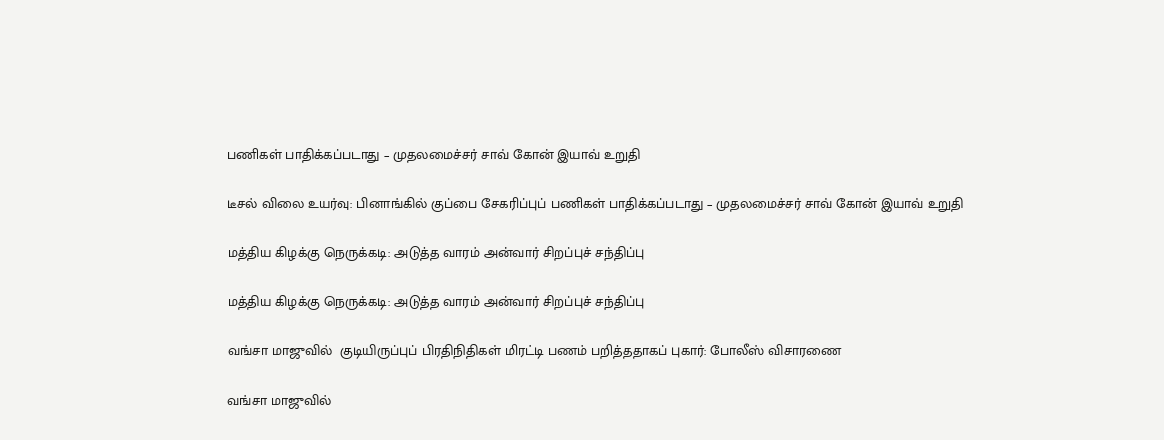பணிகள் பாதிக்கப்படாது – முதலமைச்சர் சாவ் கோன் இயாவ் உறுதி

டீசல் விலை உயர்வு: பினாங்கில் குப்பை சேகரிப்புப் பணிகள் பாதிக்கப்படாது – முதலமைச்சர் சாவ் கோன் இயாவ் உறுதி

மத்திய கிழக்கு நெருக்கடி: அடுத்த வாரம் அன்வார் சிறப்புச் சந்திப்பு

மத்திய கிழக்கு நெருக்கடி: அடுத்த வாரம் அன்வார் சிறப்புச் சந்திப்பு

வங்சா மாஜுவில்  குடியிருப்புப் பிரதிநிதிகள் மிரட்டி பணம் பறித்ததாகப் புகார்: போலீஸ் விசாரணை

வங்சா மாஜுவில்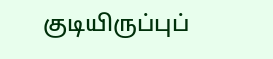குடியிருப்புப்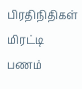பிரதிநிதிகள் மிரட்டி பணம்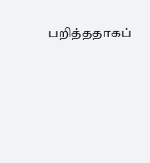பறித்ததாகப்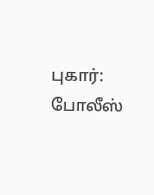புகார்: போலீஸ்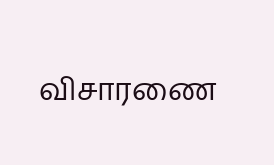விசாரணை